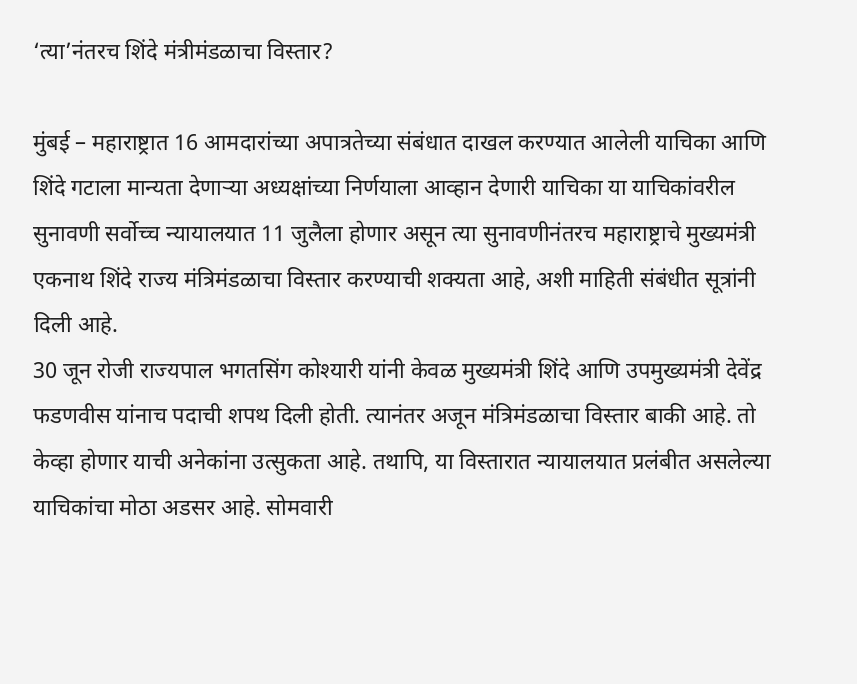‘त्या’नंतरच शिंदे मंत्रीमंडळाचा विस्तार?

मुंबई – महाराष्ट्रात 16 आमदारांच्या अपात्रतेच्या संबंधात दाखल करण्यात आलेली याचिका आणि शिंदे गटाला मान्यता देणाऱ्या अध्यक्षांच्या निर्णयाला आव्हान देणारी याचिका या याचिकांवरील सुनावणी सर्वोच्च न्यायालयात 11 जुलैला होणार असून त्या सुनावणीनंतरच महाराष्ट्राचे मुख्यमंत्री एकनाथ शिंदे राज्य मंत्रिमंडळाचा विस्तार करण्याची शक्यता आहे, अशी माहिती संबंधीत सूत्रांनी दिली आहे.
30 जून रोजी राज्यपाल भगतसिंग कोश्यारी यांनी केवळ मुख्यमंत्री शिंदे आणि उपमुख्यमंत्री देवेंद्र फडणवीस यांनाच पदाची शपथ दिली होती. त्यानंतर अजून मंत्रिमंडळाचा विस्तार बाकी आहे. तो केव्हा होणार याची अनेकांना उत्सुकता आहे. तथापि, या विस्तारात न्यायालयात प्रलंबीत असलेल्या याचिकांचा मोठा अडसर आहे. सोमवारी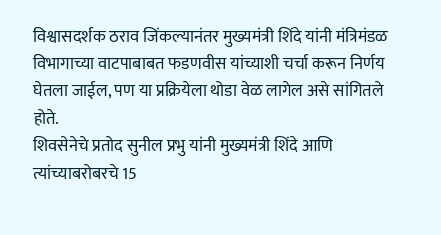विश्वासदर्शक ठराव जिंकल्यानंतर मुख्यमंत्री शिंदे यांनी मंत्रिमंडळ विभागाच्या वाटपाबाबत फडणवीस यांच्याशी चर्चा करून निर्णय घेतला जाईल, पण या प्रक्रियेला थोडा वेळ लागेल असे सांगितले होते.
शिवसेनेचे प्रतोद सुनील प्रभु यांनी मुख्यमंत्री शिंदे आणि त्यांच्याबरोबरचे 15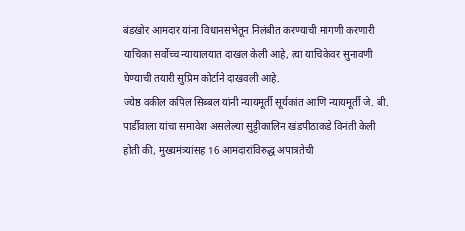बंडखोर आमदार यांना विधानसभेतून निलंबीत करण्याची मागणी करणारी याचिका सर्वोच्च न्यायालयात दाखल केली आहे, त्या याचिकेवर सुनावणी घेण्याची तयारी सुप्रिम कोर्टाने दाखवली आहे.
ज्येष्ठ वकील कपिल सिब्बल यांनी न्यायमूर्ती सूर्यकांत आणि न्यायमूर्ती जे. बी. पार्डीवाला यांचा समावेश असलेल्या सुट्टीकालिन खंडपीठाकडे विनंती केली होती की, मुख्यमंत्र्यांसह 16 आमदारांविरुद्ध अपात्रतेची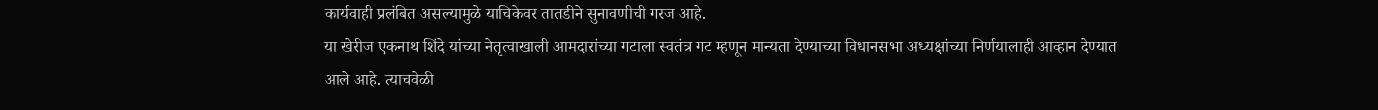कार्यवाही प्रलंबित असल्यामुळे याचिकेवर तातडीने सुनावणीची गरज आहे.
या खेरीज एकनाथ शिंदे यांच्या नेतृत्वाखाली आमदारांच्या गटाला स्वतंत्र गट म्हणून मान्यता देण्याच्या विधानसभा अध्यक्षांच्या निर्णयालाही आव्हान देण्यात आले आहे. त्याचवेळी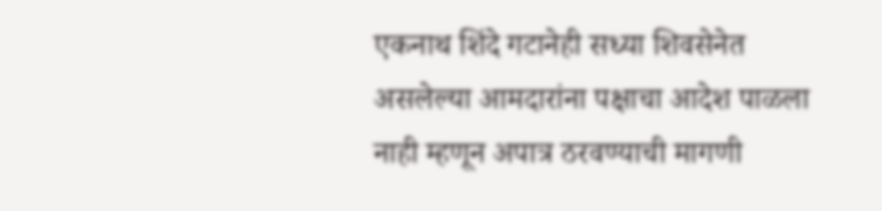एकनाथ शिंदे गटानेही सध्या शिवसेनेत असलेल्या आमदारांना पक्षाचा आदेश पाळला नाही म्हणून अपात्र ठरवण्याची मागणी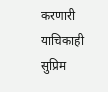करणारी याचिकाही सुप्रिम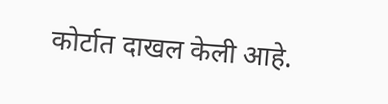कोर्टात दाखल केली आहे.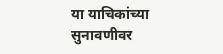या याचिकांच्या सुनावणीवर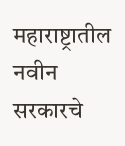महाराष्ट्रातील नवीन सरकारचे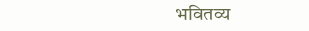भवितव्य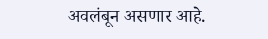अवलंबून असणार आहे.